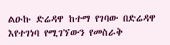ልዑኩ ድሬዳዋ ከተማ የገባው በድሬዳዋ እየተገነባ የሚገኘውን የመስራቅ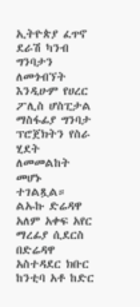ኢትዮጵያ ፈጥኖ ደራሽ ካንብ ግንባታን ለመጎብኘት እንዲሁም የሀረር ፖሊስ ሆስፒታል ማስፋፊያ ግንባታ ፕሮጀክትን የስራ ሂደት ለመመልከት መሆኑ ተገልጿል።
ልኡኩ ድሬዳዋ አለም አቀፍ አየር ማረፊያ ሲደርስ በድሬዳዋ አስተዳደር ክቡር ከንቲባ አቶ ከድር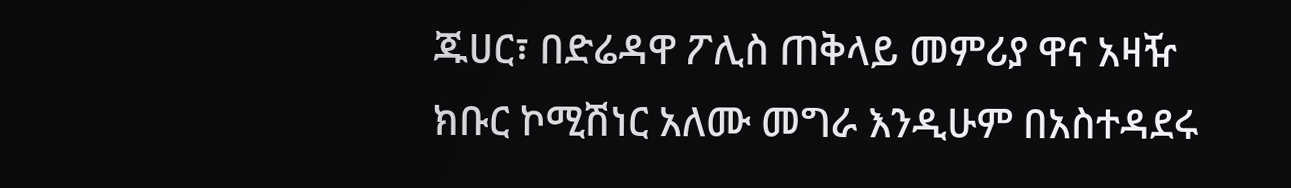ጁሀር፣ በድሬዳዋ ፖሊስ ጠቅላይ መምሪያ ዋና አዛዥ ክቡር ኮሚሽነር አለሙ መግራ እንዲሁም በአስተዳደሩ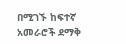በሚገኙ ከፍተኛ አመራሮች ደማቅ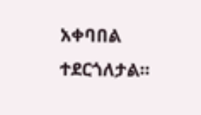አቀባበል ተደርጎለታል።